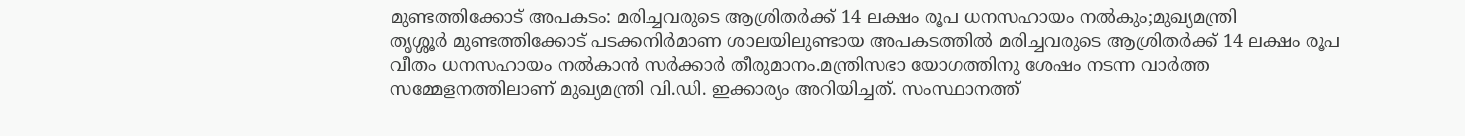മുണ്ടത്തിക്കോട് അപകടം: മരിച്ചവരുടെ ആശ്രിതർക്ക് 14 ലക്ഷം രൂപ ധനസഹായം നൽകും;മുഖ്യമന്ത്രി
തൃശ്ശൂർ മുണ്ടത്തിക്കോട് പടക്കനിർമാണ ശാലയിലുണ്ടായ അപകടത്തിൽ മരിച്ചവരുടെ ആശ്രിതർക്ക് 14 ലക്ഷം രൂപ വീതം ധനസഹായം നൽകാൻ സർക്കാർ തീരുമാനം.മന്ത്രിസഭാ യോഗത്തിനു ശേഷം നടന്ന വാർത്ത സമ്മേളനത്തിലാണ് മുഖ്യമന്ത്രി വി.ഡി. ഇക്കാര്യം അറിയിച്ചത്. സംസ്ഥാനത്ത്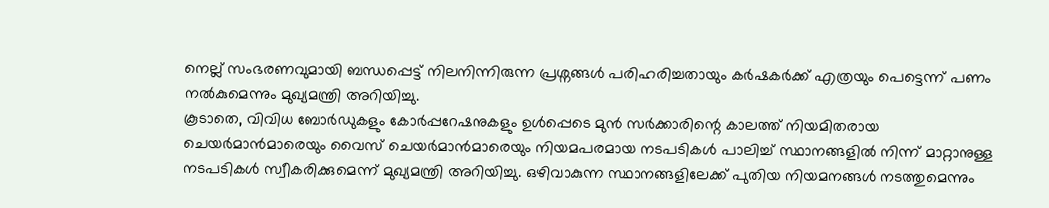നെല്ല് സംഭരണവുമായി ബന്ധപ്പെട്ട് നിലനിന്നിരുന്ന പ്രശ്നങ്ങൾ പരിഹരിച്ചതായും കർഷകർക്ക് എത്രയും പെട്ടെന്ന് പണം നൽകുമെന്നും മുഖ്യമന്ത്രി അറിയിച്ചു.
കൂടാതെ, വിവിധ ബോർഡുകളും കോർപ്പറേഷനുകളും ഉൾപ്പെടെ മുൻ സർക്കാരിന്റെ കാലത്ത് നിയമിതരായ ചെയർമാൻമാരെയും വൈസ് ചെയർമാൻമാരെയും നിയമപരമായ നടപടികൾ പാലിച്ച് സ്ഥാനങ്ങളിൽ നിന്ന് മാറ്റാനുള്ള നടപടികൾ സ്വീകരിക്കുമെന്ന് മുഖ്യമന്ത്രി അറിയിച്ചു. ഒഴിവാകുന്ന സ്ഥാനങ്ങളിലേക്ക് പുതിയ നിയമനങ്ങൾ നടത്തുമെന്നും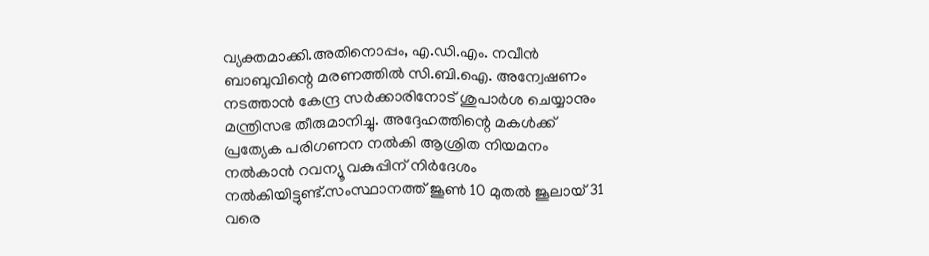വ്യക്തമാക്കി.അതിനൊപ്പം, എ.ഡി.എം. നവീൻ ബാബുവിന്റെ മരണത്തിൽ സി.ബി.ഐ. അന്വേഷണം നടത്താൻ കേന്ദ്ര സർക്കാരിനോട് ശുപാർശ ചെയ്യാനും മന്ത്രിസഭ തീരുമാനിച്ചു. അദ്ദേഹത്തിന്റെ മകൾക്ക് പ്രത്യേക പരിഗണന നൽകി ആശ്രിത നിയമനം നൽകാൻ റവന്യൂ വകുപ്പിന് നിർദേശം നൽകിയിട്ടുണ്ട്.സംസ്ഥാനത്ത് ജൂൺ 10 മുതൽ ജൂലായ് 31 വരെ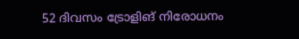52 ദിവസം ട്രോളിങ് നിരോധനം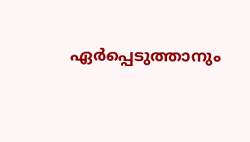ഏർപ്പെടുത്താനും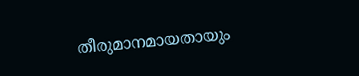തീരുമാനമായതായും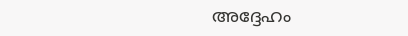അദ്ദേഹം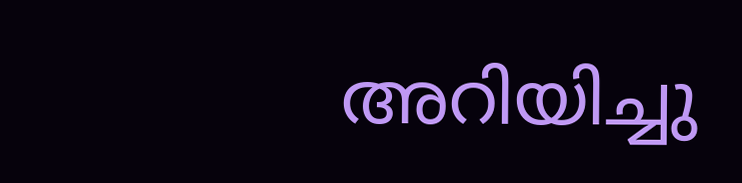അറിയിച്ചു